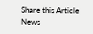Share this Article
News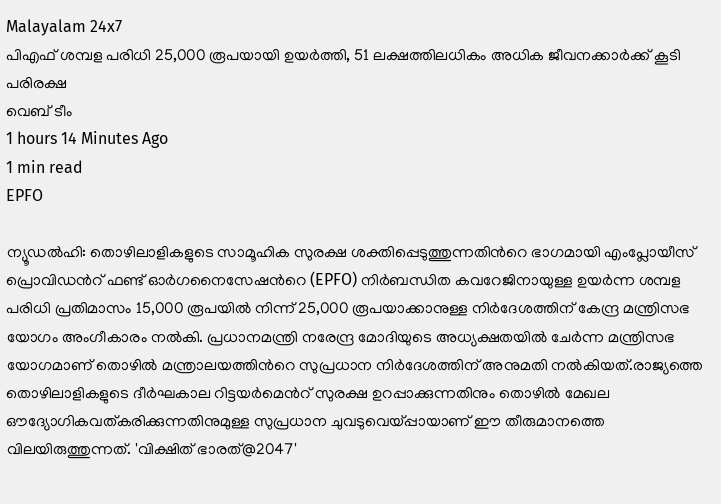Malayalam 24x7
പിഎഫ് ശമ്പള പരിധി 25,000 രൂപയായി ഉയർത്തി, 51 ലക്ഷത്തിലധികം അധിക ജീവനക്കാർക്ക് കൂടി പരിരക്ഷ
വെബ് ടീം
1 hours 14 Minutes Ago
1 min read
EPFO

ന്യൂഡൽഹി: തൊഴിലാളികളുടെ സാമൂഹിക സുരക്ഷ ശക്തിപ്പെടുത്തുന്നതിന്‍റെ ഭാഗമായി എംപ്ലോയീസ് പ്രൊവിഡന്‍റ് ഫണ്ട് ഓർഗനൈസേഷന്‍റെ (EPFO) നിർബന്ധിത കവറേജിനായുള്ള ഉയർന്ന ശമ്പള പരിധി പ്രതിമാസം 15,000 രൂപയിൽ നിന്ന് 25,000 രൂപയാക്കാനുള്ള നിർദേശത്തിന് കേന്ദ്ര മന്ത്രിസഭ യോഗം അംഗീകാരം നൽകി. പ്രധാനമന്ത്രി നരേന്ദ്ര മോദിയുടെ അധ്യക്ഷതയിൽ ചേർന്ന മന്ത്രിസഭ യോഗമാണ് തൊഴിൽ മന്ത്രാലയത്തിന്‍റെ സുപ്രധാന നിർദേശത്തിന് അനുമതി നൽകിയത്.രാജ്യത്തെ തൊഴിലാളികളുടെ ദീർഘകാല റിട്ടയർമെന്‍റ് സുരക്ഷ ഉറപ്പാക്കുന്നതിനും തൊഴിൽ മേഖല ഔദ്യോഗികവത്കരിക്കുന്നതിനുമുള്ള സുപ്രധാന ചുവടുവെയ്പ്പായാണ് ഈ തീരുമാനത്തെ വിലയിരുത്തുന്നത്. 'വിക്ഷിത് ഭാരത്@2047'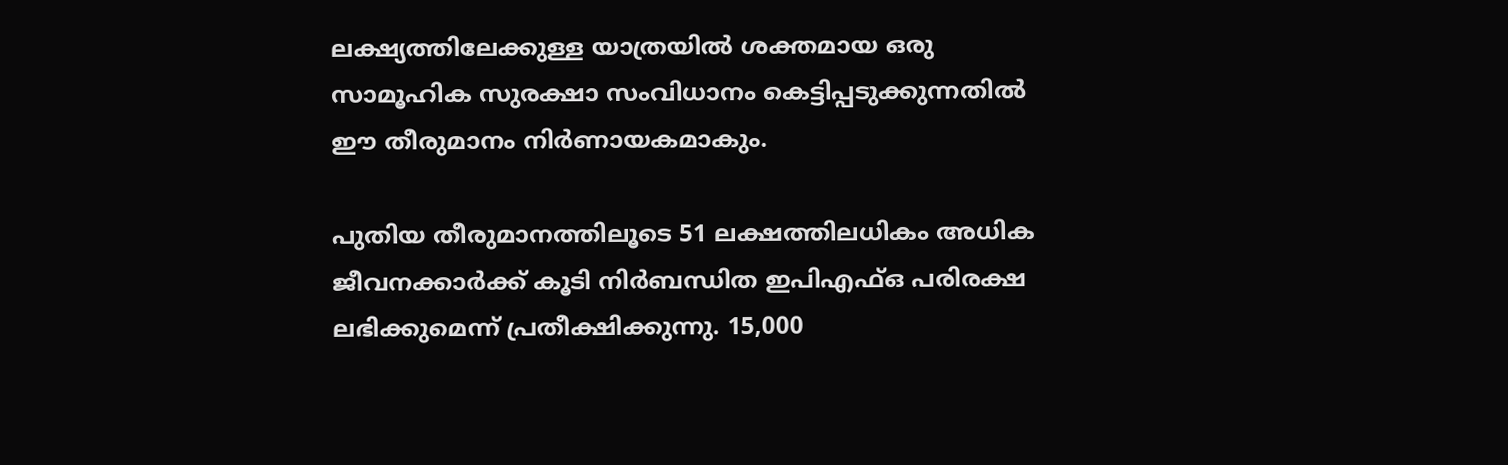ലക്ഷ്യത്തിലേക്കുള്ള യാത്രയിൽ ശക്തമായ ഒരു സാമൂഹിക സുരക്ഷാ സംവിധാനം കെട്ടിപ്പടുക്കുന്നതിൽ ഈ തീരുമാനം നിർണായകമാകും.

പുതിയ തീരുമാനത്തിലൂടെ 51 ലക്ഷത്തിലധികം അധിക ജീവനക്കാർക്ക് കൂടി നിർബന്ധിത ഇപിഎഫ്ഒ പരിരക്ഷ ലഭിക്കുമെന്ന് പ്രതീക്ഷിക്കുന്നു. 15,000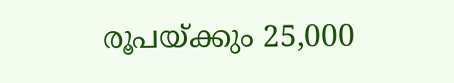രൂപയ്ക്കും 25,000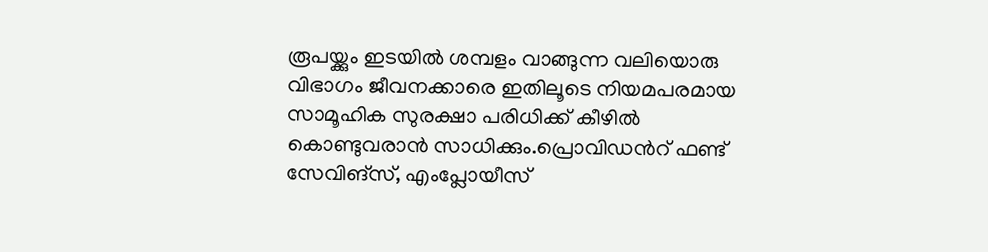രൂപയ്ക്കും ഇടയിൽ ശമ്പളം വാങ്ങുന്ന വലിയൊരു വിഭാഗം ജീവനക്കാരെ ഇതിലൂടെ നിയമപരമായ സാമൂഹിക സുരക്ഷാ പരിധിക്ക് കീഴിൽ കൊണ്ടുവരാൻ സാധിക്കും.പ്രൊവിഡന്‍റ് ഫണ്ട് സേവിങ്സ്, എംപ്ലോയീസ്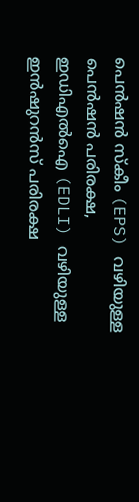പെൻഷൻ സ്കീം (EPS) വഴിയുള്ള പെൻഷൻ പരിരക്ഷ, ഇഡിഎൽഐ (EDLI) വഴിയുള്ള ഇൻഷുറൻസ് പരിരക്ഷ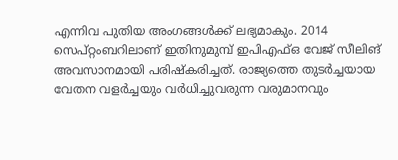എന്നിവ പുതിയ അംഗങ്ങൾക്ക് ലഭ്യമാകും. 2014 സെപ്റ്റംബറിലാണ് ഇതിനുമുമ്പ് ഇപിഎഫ്ഒ വേജ് സീലിങ് അവസാനമായി പരിഷ്കരിച്ചത്. രാജ്യത്തെ തുടർച്ചയായ വേതന വളർച്ചയും വർധിച്ചുവരുന്ന വരുമാനവും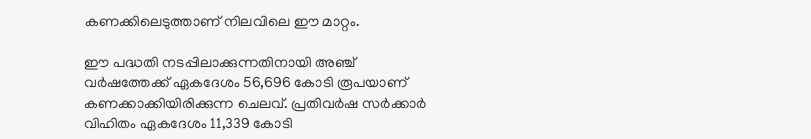കണക്കിലെടുത്താണ് നിലവിലെ ഈ മാറ്റം.

ഈ പദ്ധതി നടപ്പിലാക്കുന്നതിനായി അഞ്ച് വർഷത്തേക്ക് ഏകദേശം 56,696 കോടി രൂപയാണ് കണക്കാക്കിയിരിക്കുന്ന ചെലവ്. പ്രതിവർഷ സർക്കാർ വിഹിതം ഏകദേശം 11,339 കോടി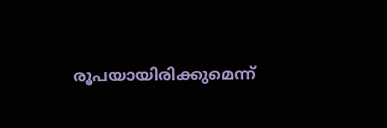രൂപയായിരിക്കുമെന്ന്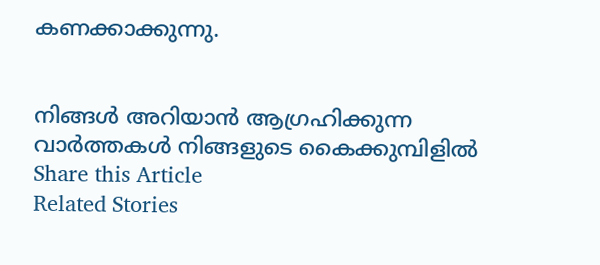കണക്കാക്കുന്നു.


നിങ്ങൾ അറിയാൻ ആഗ്രഹിക്കുന്ന വാർത്തകൾ നിങ്ങളുടെ കൈക്കുമ്പിളിൽ
Share this Article
Related Stories